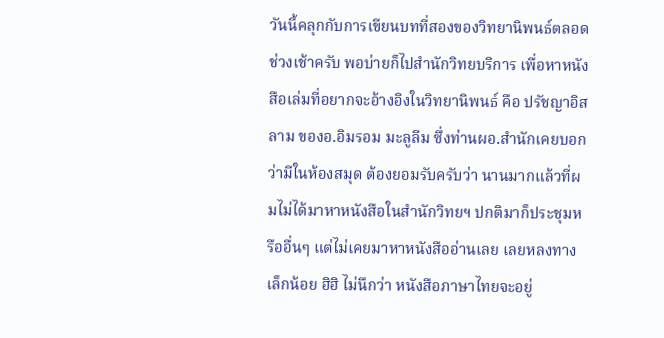วันนี้คลุกกับการเขียนบทที่สองของวิทยานิพนธ์ตลอดช่วงเช้าครับ พอบ่ายก็ไปสำนักวิทยบริการ เพื่อหาหนังสือเล่มที่อยากจะอ้างอิงในวิทยานิพนธ์ คือ ปรัชญาอิสลาม ของอ.อิมรอม มะลูลีม ซึ่งท่านผอ.สำนักเคยบอกว่ามีในห้องสมุด ต้องยอมรับครับว่า นานมากแล้วที่ผมไม่ได้มาหาหนังสือในสำนักวิทยฯ ปกติมาก็ประชุมหรืออื่นๆ แต่ไม่เคยมาหาหนังสืออ่านเลย เลยหลงทางเล็กน้อย ฮิฮิ ไม่นึกว่า หนังสือภาษาไทยจะอยู่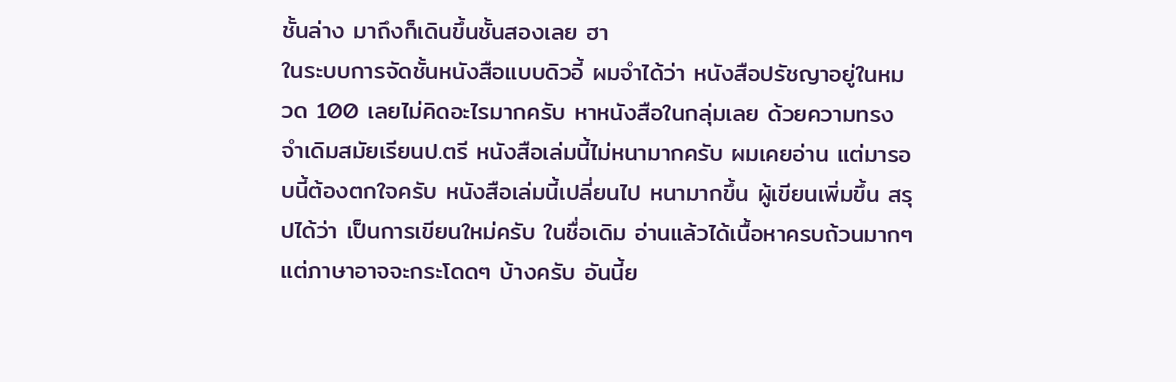ชั้นล่าง มาถึงก็เดินขึ้นชั้นสองเลย ฮา
ในระบบการจัดชั้นหนังสือแบบดิวอี้ ผมจำได้ว่า หนังสือปรัชญาอยู่ในหมวด 100 เลยไม่คิดอะไรมากครับ หาหนังสือในกลุ่มเลย ด้วยความทรงจำเดิมสมัยเรียนป.ตรี หนังสือเล่มนี้ไม่หนามากครับ ผมเคยอ่าน แต่มารอบนี้ต้องตกใจครับ หนังสือเล่มนี้เปลี่ยนไป หนามากขึ้น ผู้เขียนเพิ่มขึ้น สรุปได้ว่า เป็นการเขียนใหม่ครับ ในชื่อเดิม อ่านแล้วได้เนื้อหาครบถ้วนมากๆ แต่ภาษาอาจจะกระโดดๆ บ้างครับ อันนี้ย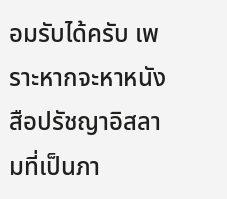อมรับได้ครับ เพราะหากจะหาหนังสือปรัชญาอิสลามที่เป็นภา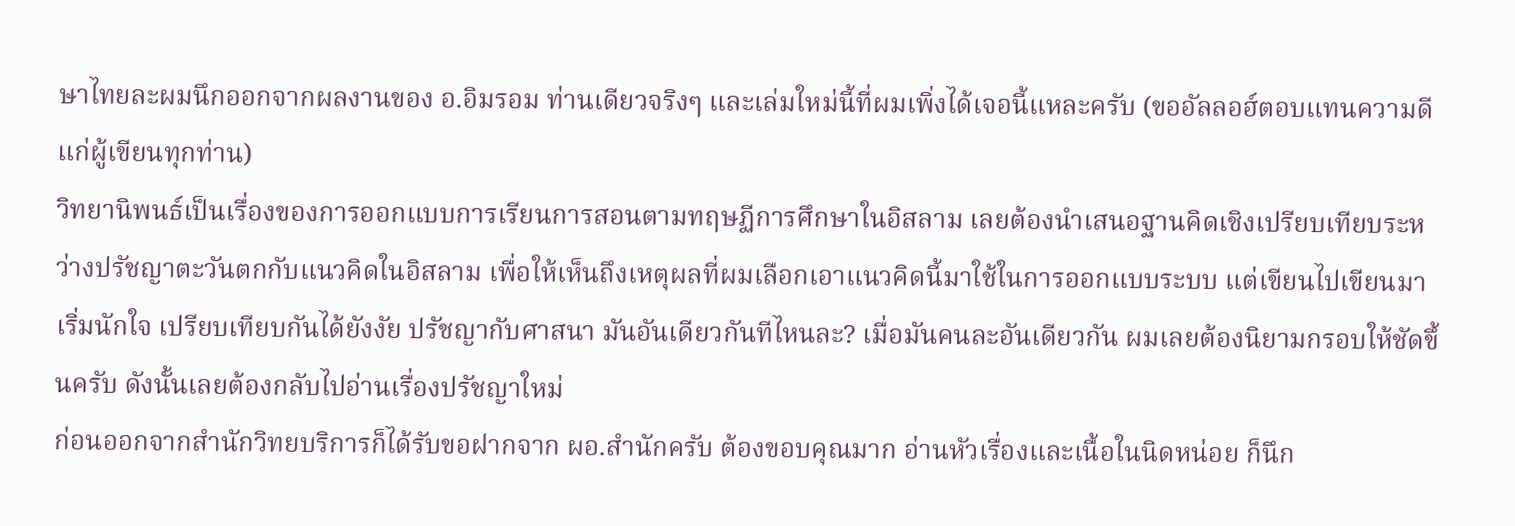ษาไทยละผมนึกออกจากผลงานของ อ.อิมรอม ท่านเดียวจริงๆ และเล่มใหม่นี้ที่ผมเพิ่งได้เจอนี้แหละครับ (ขออัลลอฮ์ตอบแทนความดีแก่ผู้เขียนทุกท่าน)
วิทยานิพนธ์เป็นเรื่องของการออกแบบการเรียนการสอนตามทฤษฏีการศึกษาในอิสลาม เลยต้องนำเสนอฐานคิดเชิงเปรียบเทียบระหว่างปรัชญาตะวันตกกับแนวคิดในอิสลาม เพื่อให้เห็นถึงเหตุผลที่ผมเลือกเอาแนวคิดนี้มาใช้ในการออกแบบระบบ แต่เขียนไปเขียนมา เริ่มนักใจ เปรียบเทียบกันได้ยังงัย ปรัชญากับศาสนา มันอันเดียวกันทีไหนละ? เมื่อมันคนละอันเดียวกัน ผมเลยต้องนิยามกรอบให้ชัดขึ้นครับ ดังนั้นเลยต้องกลับไปอ่านเรื่องปรัชญาใหม่
ก่อนออกจากสำนักวิทยบริการก็ได้รับขอฝากจาก ผอ.สำนักครับ ต้องขอบคุณมาก อ่านหัวเรื่องและเนื้อในนิดหน่อย ก็นึก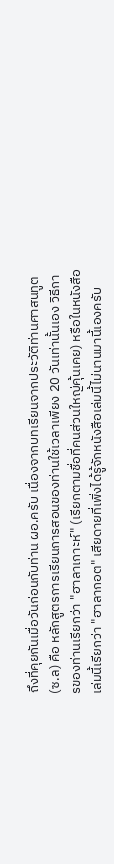ถึงที่คุยกันเมื่อวันก่อนกับท่าน ผอ.ครับ เนื่องจากบทเรียนจากประวัติท่านศาสนทูต (ซ.ล) คือ หลักสูตรการเรียนการสอนของท่านใช้เวลาเพียง 20 วันเท่านั้นเอง วิธีการของท่านเรียกว่า "ฮาลาเกาะห์" (เรียกตามชื่อที่คนส่วนใหญ่คุ้นเคย) หรือในหนังสือเล่มนี้เรียกว่า "ฮาลากอต" เสียดายที่เพิ่งได้รู้จักหนังสือเล่มนี้ไม่นานมานี้เองครับ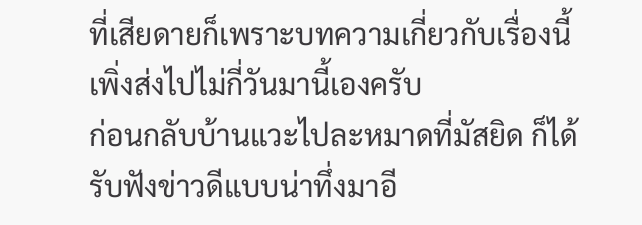ที่เสียดายก็เพราะบทความเกี่ยวกับเรื่องนี้เพิ่งส่งไปไม่กี่วันมานี้เองครับ
ก่อนกลับบ้านแวะไปละหมาดที่มัสยิด ก็ได้รับฟังข่าวดีแบบน่าทึ่งมาอี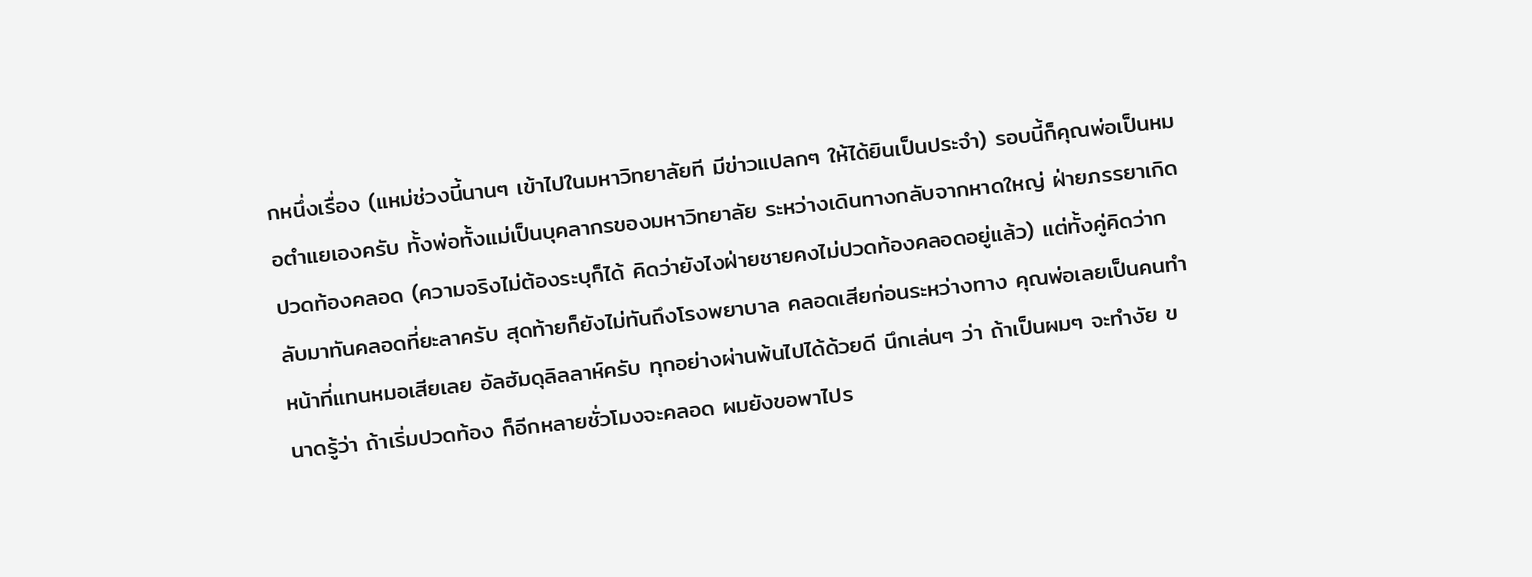กหนึ่งเรื่อง (แหม่ช่วงนี้นานๆ เข้าไปในมหาวิทยาลัยที มีข่าวแปลกๆ ให้ได้ยินเป็นประจำ) รอบนี้ก็คุณพ่อเป็นหมอตำแยเองครับ ทั้งพ่อทั้งแม่เป็นบุคลากรของมหาวิทยาลัย ระหว่างเดินทางกลับจากหาดใหญ่ ฝ่ายภรรยาเกิดปวดท้องคลอด (ความจริงไม่ต้องระบุก็ได้ คิดว่ายังไงฝ่ายชายคงไม่ปวดท้องคลอดอยู่แล้ว) แต่ทั้งคู่คิดว่ากลับมาทันคลอดที่ยะลาครับ สุดท้ายก็ยังไม่ทันถึงโรงพยาบาล คลอดเสียก่อนระหว่างทาง คุณพ่อเลยเป็นคนทำหน้าที่แทนหมอเสียเลย อัลฮัมดุลิลลาห์ครับ ทุกอย่างผ่านพ้นไปได้ด้วยดี นึกเล่นๆ ว่า ถ้าเป็นผมๆ จะทำงัย ขนาดรู้ว่า ถ้าเริ่มปวดท้อง ก็อีกหลายชั่วโมงจะคลอด ผมยังขอพาไปร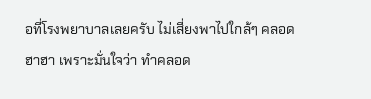อที่โรงพยาบาลเลยครับ ไม่เสี่ยงพาไปใกล้ๆ คลอด ฮาฮา เพราะมั่นใจว่า ทำคลอด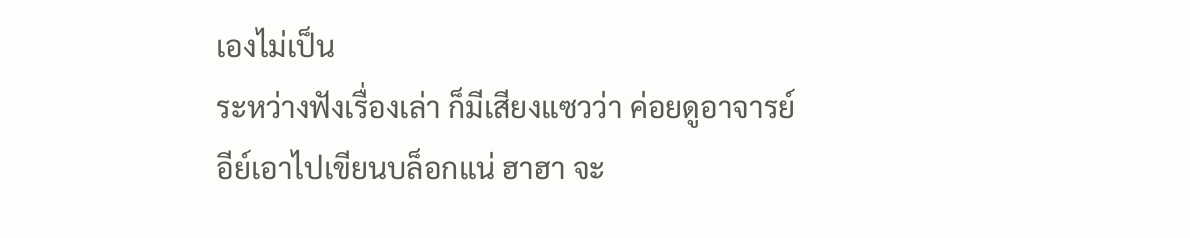เองไม่เป็น
ระหว่างฟังเรื่องเล่า ก็มีเสียงแซวว่า ค่อยดูอาจารย์อีย์เอาไปเขียนบล็อกแน่ ฮาฮา จะ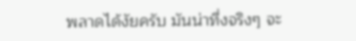พลาดได้งัยครับ มันน่าทึ่งจริงๆ จะ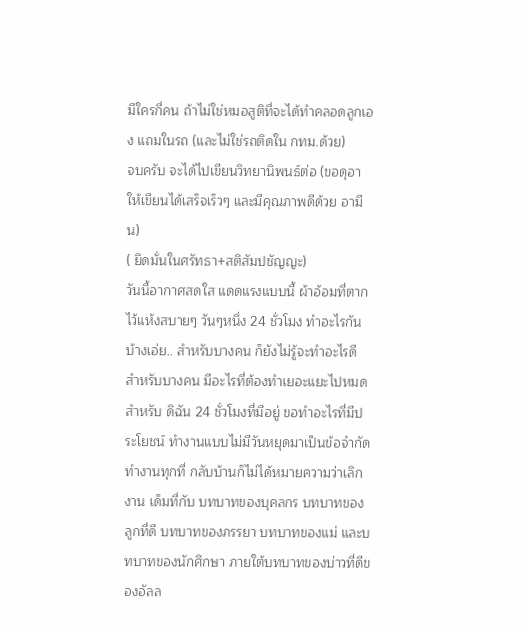มีใครกี่คน ถ้าไม่ใช่หมอสูติที่จะได้ทำคลอดลูกเอง แถมในรถ (และไม่ใช่รถติดใน กทม.ด้วย)
จบครับ จะได้ไปเขียนวิทยานิพนธ์ต่อ (ขอดุอาให้เขียนได้เสร็จเร็วๆ และมีคุณภาพดีด้วย อามีน)
( ยึดมั่นในศรัทธา+สติสัมปชัญญะ)
วันนี้อากาศสดใส แดดแรงแบบนี้ ผ้าอ้อมที่ตากไว้แห้งสบายๆ วันๆหนึ่ง 24 ชั่วโมง ทำอะไรกันบ้างเอ่ย.. สำหรับบางคน ก็ยังไม่รู้จะทำอะไรดี สำหรับบางคน มีอะไรที่ต้องทำเยอะแยะไปหมด สำหรับ ดิฉัน 24 ชั่วโมงที่มีอยู่ ขอทำอะไรที่มีประโยชน์ ทำงานแบบไม่มีวันหยุดมาเป็นข้อจำกัด ทำงานทุกที่ กลับบ้านก็ไม่ได้หมายความว่าเลิกงาน เด็มที่กับ บทบาทของบุคลกร บทบาทของลูกที่ดี บทบาทของภรรยา บทบาทของแม่ และบทบาทของนักศึกษา ภายใต้บทบาทของบ่าวที่ดีของอัลล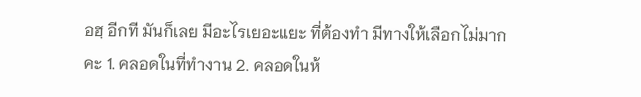อฮฺ อีกที มันก็เลย มีอะไรเยอะแยะ ที่ต้องทำ มีทางให้เลือกไม่มากคะ 1. คลอดในที่ทำงาน 2. คลอดในห้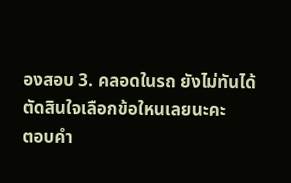องสอบ 3. คลอดในรถ ยังไม่ทันได้ตัดสินใจเลือกข้อใหนเลยนะคะ
ตอบคำ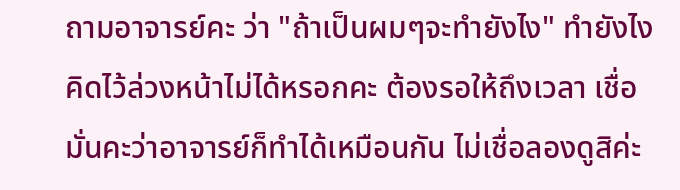ถามอาจารย์คะ ว่า "ถ้าเป็นผมๆจะทำยังไง" ทำยังไงคิดไว้ล่วงหน้าไม่ได้หรอกคะ ต้องรอให้ถึงเวลา เชื่อมั่นคะว่าอาจารย์ก็ทำได้เหมือนกัน ไม่เชื่อลองดูสิค่ะ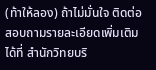(ท้าให้ลอง) ถ้าไม่มั่นใจ ติดต่อสอบถามรายละเอียดเพิ่มเติมได้ที่ สำนักวิทยบริ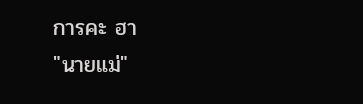การคะ ฮา
"นายแม่"